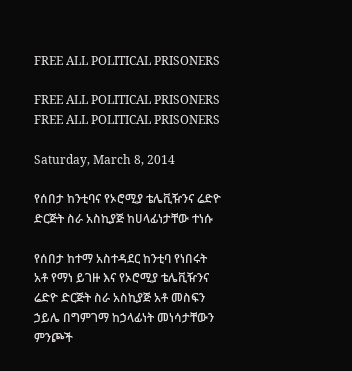FREE ALL POLITICAL PRISONERS

FREE ALL POLITICAL PRISONERS
FREE ALL POLITICAL PRISONERS

Saturday, March 8, 2014

የሰበታ ከንቲባና የኦሮሚያ ቴሌቪዥንና ሬድዮ ድርጅት ስራ አስኪያጅ ከሀላፊነታቸው ተነሱ

የሰበታ ከተማ አስተዳደር ከንቲባ የነበሩት አቶ የማነ ይገዙ እና የኦሮሚያ ቴሌቪዥንና ሬድዮ ድርጅት ስራ አስኪያጅ አቶ መስፍን ኃይሌ በግምገማ ከኃላፊነት መነሳታቸውን ምንጮች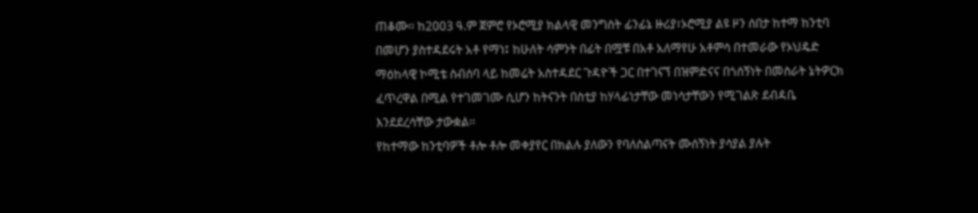ጠቆሙ፡፡ ከ2003 ዓ.ም ጀምሮ የኦሮሚያ ክልላዊ መንግስት ፊንፊኔ ዙሪያ፣ኦሮሚያ ልዩ ዞን ሰበታ ከተማ ከንቲባ በመሆን ያስተዳደሩት አቶ የማነ፤ ከሁለት ሳምንት በፊት በሟቹ በአቶ አለማየሁ አቶምሳ በተመራው የኦህዴድ ማዕከላዊ ኮሚቴ ስብሰባ ላይ ከመሬት አስተዳደር ጉዳዮች ጋር በተገናኘ በዝምድናና በጎሰኝነት በመስራት ኔትዎርክ ፈጥረዋል በሚል የተገመገሙ ሲሆን ከትናንት በስቲያ ከሃላፊነታቸው መነሳታቸውን የሚገልጽ ደብዳቤ እንደደረሳቸው ታውቋል፡፡
የከተማው ከንቲባዎች ቶሎ ቶሎ መቀያየር በክልሉ ያለውን የባለስልጣናት ሙሰኝነት ያሳያል ያሉት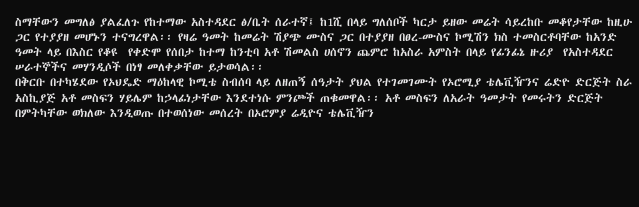ስማቸውን መግለፅ ያልፈለጉ የከተማው አስተዳደር ፅ/ቤት ሰራተኛ፤ ከ1ሺ በላይ ግለሰቦች ካርታ ይዘው መሬት ሳይረከቡ መቆየታቸው ከዚሁ ጋር የተያያዘ መሆኑን ተናግረዋል፡፡ የዛሬ ዓመት ከመሬት ሽያጭ ሙስና ጋር በተያያዘ በፀረ-ሙስና ኮሚሽን ክስ ተመስርቶባቸው ከአንድ ዓመት ላይ በእስር የቆዩ  የቀድሞ የሰበታ ከተማ ከንቲባ አቶ ሽመልስ ሀሰኖን ጨምሮ ከአስራ አምስት በላይ የፊንፊኔ ዙሪያ  የአስተዳደር ሠራተኞችና መሃንዲሶች በነፃ መለቀቃቸው ይታወሳል፡፡
በቅርቡ በተካሄደው የኦህዴድ ማዕከላዊ ኮሚቴ ስብሰባ ላይ ለዘጠኝ ሰዓታት ያህል የተገመገሙት የኦሮሚያ ቴሌቪዥንና ሬድዮ ድርጅት ስራ አስኪያጅ አቶ መስፍን ሃይሌም ከኃላፊነታቸው እንደተነሱ ምንጮች ጠቁመዋል፡፡ አቶ መስፍን ለአራት ዓመታት የመሩትን ድርጅት በምትካቸው ወክለው እንዲወጡ በተወሰነው መሰረት በኦሮምያ ሬዲዮና ቴሌቪዥን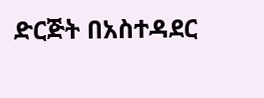ድርጅት በአስተዳደር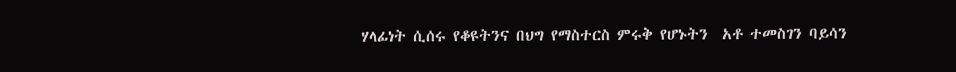ሃላፊነት ሲሰሩ የቆዩትንና በህግ የማስተርስ ምሩቅ የሆኑትን  አቶ ተመስገን ባይሳን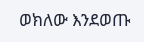ወክለው እንደወጡ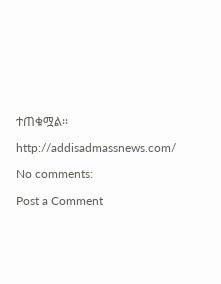ተጠቁሟል፡፡

http://addisadmassnews.com/

No comments:

Post a Comment